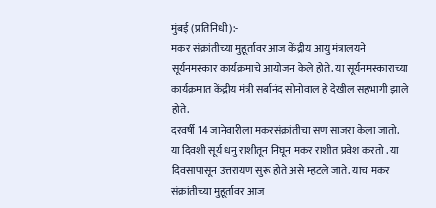मुंबई (प्रतिनिधी):-
मकर संक्रांतीच्या मुहूर्तावर आज केंद्रीय आयु मंत्रालयने सूर्यनमस्कार कार्यक्रमाचे आयोजन केले होते. या सूर्यनमस्काराच्या कार्यक्रमात केंद्रीय मंत्री सर्बानंद सोनोवाल हे देखील सहभागी झाले होते.
दरवर्षी 14 जानेवारीला मकरसंक्रांतीचा सण साजरा केला जातो. या दिवशी सूर्य धनु राशीतून निघून मकर राशीत प्रवेश करतो . या दिवसापासून उत्तरायण सुरू होते असे म्हटले जाते. याच मकर संक्रांतीच्या मुहूर्तावर आज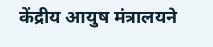केंद्रीय आयुष मंत्रालयने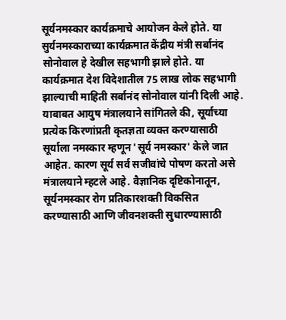सूर्यनमस्कार कार्यक्रमाचे आयोजन केले होते. या सुर्यनमस्काराच्या कार्यक्रमात केंद्रीय मंत्री सर्बानंद सोनोवाल हे देखील सहभागी झाले होते. या कार्यक्रमात देश विदेशातील 75 लाख लोक सहभागी झाल्याची माहिती सर्बानंद सोनोवाल यांनी दिली आहे.
याबाबत आयुष मंत्रालयाने सांगितले की, सूर्याच्या प्रत्येक किरणांप्रती कृतज्ञता व्यक्त करण्यासाठी सूर्याला नमस्कार म्हणून 'सूर्य नमस्कार' केले जात आहेत. कारण सूर्य सर्व सजीवांचे पोषण करतो असे मंत्रालयाने म्हटले आहे. वैज्ञानिक दृष्टिकोनातून, सूर्यनमस्कार रोग प्रतिकारशक्ती विकसित करण्यासाठी आणि जीवनशक्ती सुधारण्यासाठी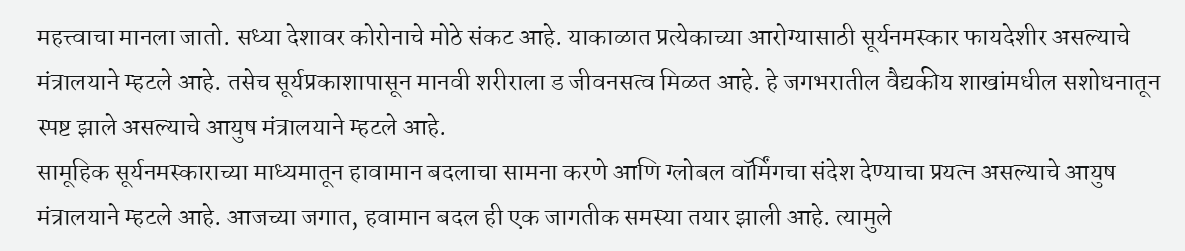महत्त्वाचा मानला जातो. सध्या देशावर कोरोनाचे मोठे संकट आहे. याकाळात प्रत्येकाच्या आरोग्यासाठी सूर्यनमस्कार फायदेशीर असल्याचे मंत्रालयाने म्हटले आहे. तसेच सूर्यप्रकाशापासून मानवी शरीराला ड जीवनसत्व मिळत आहे. हे जगभरातील वैद्यकीय शाखांमधील सशोधनातून स्पष्ट झाले असल्याचे आयुष मंत्रालयाने म्हटले आहे.
सामूहिक सूर्यनमस्काराच्या माध्यमातून हावामान बदलाचा सामना करणे आणि ग्लोबल वॉर्मिंगचा संदेश देण्याचा प्रयत्न असल्याचे आयुष मंत्रालयाने म्हटले आहे. आजच्या जगात, हवामान बदल ही एक जागतीक समस्या तयार झाली आहे. त्यामुले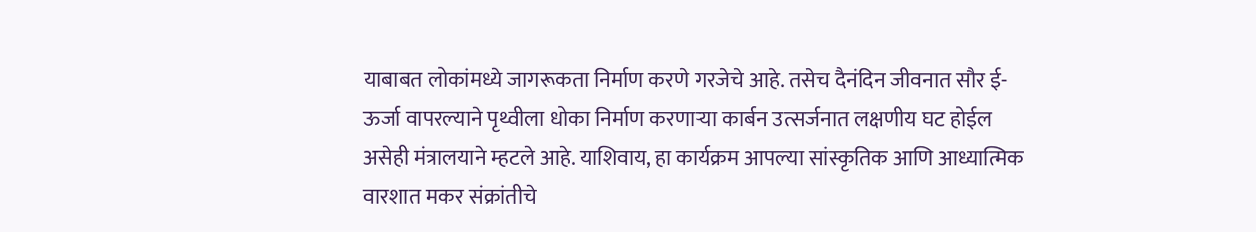याबाबत लोकांमध्ये जागरूकता निर्माण करणे गरजेचे आहे. तसेच दैनंदिन जीवनात सौर ई-ऊर्जा वापरल्याने पृथ्वीला धोका निर्माण करणाऱ्या कार्बन उत्सर्जनात लक्षणीय घट होईल असेही मंत्रालयाने म्हटले आहे. याशिवाय, हा कार्यक्रम आपल्या सांस्कृतिक आणि आध्यात्मिक वारशात मकर संक्रांतीचे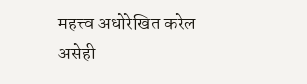महत्त्व अधोरेखित करेल असेही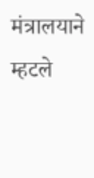मंत्रालयाने म्हटले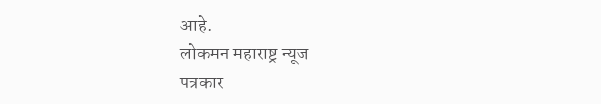आहे.
लोकमन महाराष्ट्र न्यूज
पत्रकार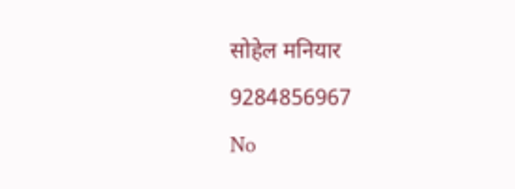सोहेल मनियार
9284856967
No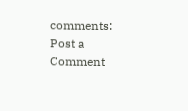comments:
Post a Comment